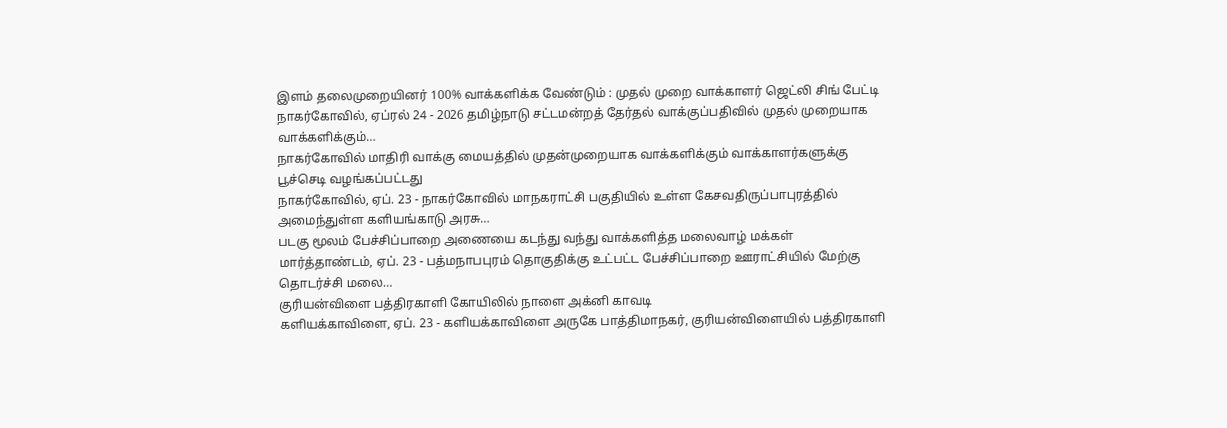இளம் தலைமுறையினர் 100% வாக்களிக்க வேண்டும் : முதல் முறை வாக்காளர் ஜெட்லி சிங் பேட்டி
நாகர்கோவில், ஏப்ரல் 24 - 2026 தமிழ்நாடு சட்டமன்றத் தேர்தல் வாக்குப்பதிவில் முதல் முறையாக வாக்களிக்கும்…
நாகர்கோவில் மாதிரி வாக்கு மையத்தில் முதன்முறையாக வாக்களிக்கும் வாக்காளர்களுக்கு பூச்செடி வழங்கப்பட்டது
நாகர்கோவில், ஏப். 23 - நாகர்கோவில் மாநகராட்சி பகுதியில் உள்ள கேசவதிருப்பாபுரத்தில் அமைந்துள்ள களியங்காடு அரசு…
படகு மூலம் பேச்சிப்பாறை அணையை கடந்து வந்து வாக்களித்த மலைவாழ் மக்கள்
மார்த்தாண்டம், ஏப். 23 - பத்மநாபபுரம் தொகுதிக்கு உட்பட்ட பேச்சிப்பாறை ஊராட்சியில் மேற்கு தொடர்ச்சி மலை…
குரியன்விளை பத்திரகாளி கோயிலில் நாளை அக்னி காவடி
களியக்காவிளை, ஏப். 23 - களியக்காவிளை அருகே பாத்திமாநகர், குரியன்விளையில் பத்திரகாளி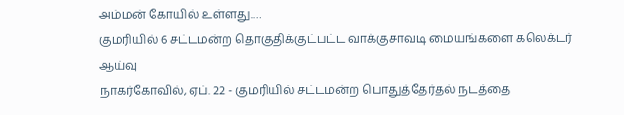அம்மன் கோயில் உள்ளது.…
குமரியில் 6 சட்டமன்ற தொகுதிக்குட்பட்ட வாக்குசாவடி மையங்களை கலெக்டர் ஆய்வு
நாகர்கோவில், ஏப். 22 - குமரியில் சட்டமன்ற பொதுத்தேர்தல் நடத்தை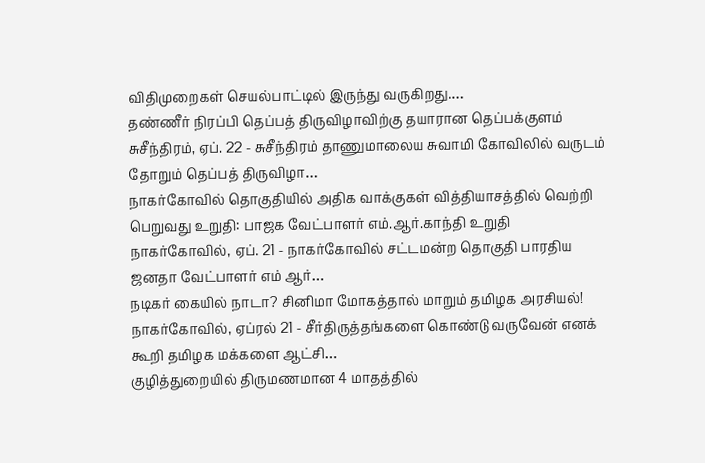விதிமுறைகள் செயல்பாட்டில் இருந்து வருகிறது.…
தண்ணீர் நிரப்பி தெப்பத் திருவிழாவிற்கு தயாரான தெப்பக்குளம்
சுசீந்திரம், ஏப். 22 - சுசீந்திரம் தாணுமாலைய சுவாமி கோவிலில் வருடம் தோறும் தெப்பத் திருவிழா…
நாகர்கோவில் தொகுதியில் அதிக வாக்குகள் வித்தியாசத்தில் வெற்றி பெறுவது உறுதி: பாஜக வேட்பாளர் எம்.ஆர்.காந்தி உறுதி
நாகர்கோவில், ஏப். 21 - நாகர்கோவில் சட்டமன்ற தொகுதி பாரதிய ஜனதா வேட்பாளர் எம் ஆர்…
நடிகர் கையில் நாடா? சினிமா மோகத்தால் மாறும் தமிழக அரசியல்!
நாகர்கோவில், ஏப்ரல் 21 - சீர்திருத்தங்களை கொண்டு வருவேன் எனக் கூறி தமிழக மக்களை ஆட்சி…
குழித்துறையில் திருமணமான 4 மாதத்தில்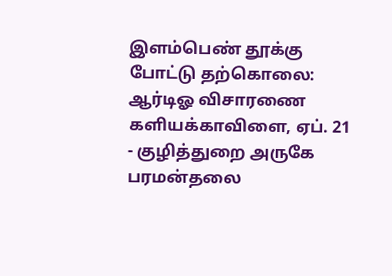இளம்பெண் தூக்கு போட்டு தற்கொலை: ஆர்டிஓ விசாரணை
களியக்காவிளை, ஏப். 21 - குழித்துறை அருகே பரமன்தலை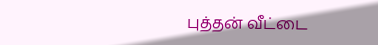புத்தன் வீட்டை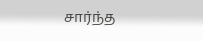சார்ந்த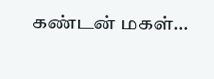கண்டன் மகள்…